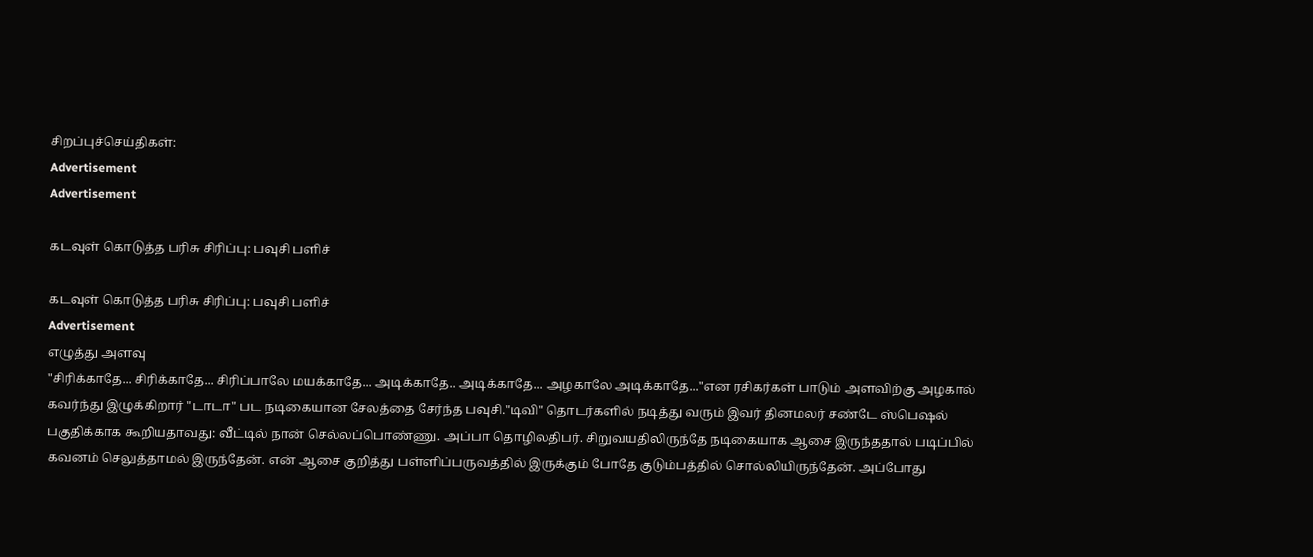சிறப்புச்செய்திகள்:
Advertisement
Advertisement

கடவுள் கொடுத்த பரிசு சிரிப்பு: பவுசி பளிச்

கடவுள் கொடுத்த பரிசு சிரிப்பு: பவுசி பளிச்
Advertisement
எழுத்து அளவு
"சிரிக்காதே... சிரிக்காதே... சிரிப்பாலே மயக்காதே... அடிக்காதே.. அடிக்காதே... அழகாலே அடிக்காதே..."என ரசிகர்கள் பாடும் அளவிற்கு அழகால் கவர்ந்து இழுக்கிறார் "டாடா" பட நடிகையான சேலத்தை சேர்ந்த பவுசி."டிவி" தொடர்களில் நடித்து வரும் இவர் தினமலர் சண்டே ஸ்பெஷல் பகுதிக்காக கூறியதாவது: வீட்டில் நான் செல்லப்பொண்ணு. அப்பா தொழிலதிபர். சிறுவயதிலிருந்தே நடிகையாக ஆசை இருந்ததால் படிப்பில் கவனம் செலுத்தாமல் இருந்தேன். என் ஆசை குறித்து பள்ளிப்பருவத்தில் இருக்கும் போதே குடும்பத்தில் சொல்லியிருந்தேன். அப்போது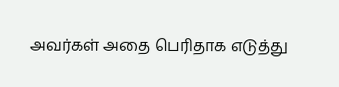அவர்கள் அதை பெரிதாக எடுத்து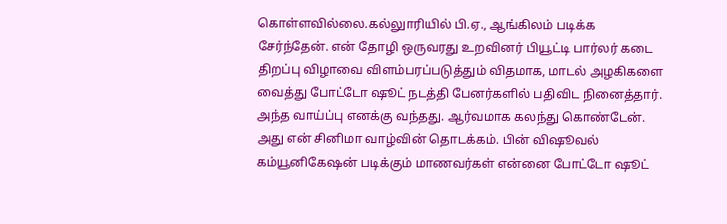கொள்ளவில்லை.கல்லுாரியில் பி.ஏ., ஆங்கிலம் படிக்க சேர்ந்தேன். என் தோழி ஒருவரது உறவினர் பியூட்டி பார்லர் கடை திறப்பு விழாவை விளம்பரப்படுத்தும் விதமாக, மாடல் அழகிகளை வைத்து போட்டோ ஷூட் நடத்தி பேனர்களில் பதிவிட நினைத்தார். அந்த வாய்ப்பு எனக்கு வந்தது. ஆர்வமாக கலந்து கொண்டேன். அது என் சினிமா வாழ்வின் தொடக்கம். பின் விஷூவல் கம்யூனிகேஷன் படிக்கும் மாணவர்கள் என்னை போட்டோ ஷூட்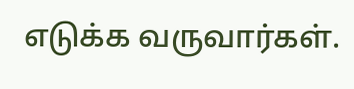எடுக்க வருவார்கள்.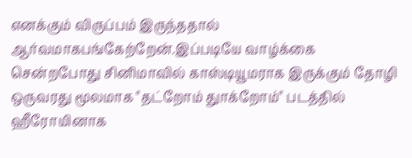எனக்கும் விருப்பம் இருந்ததால் ஆர்வமாகபங்கேற்றேன்.இப்படியே வாழ்க்கை சென்றபோது சினிமாவில் காஸ்டியூமராக இருக்கும் தோழி ஒருவரது மூலமாக "தட்றோம் துாக்றோம்" படத்தில் ஹீரோயினாக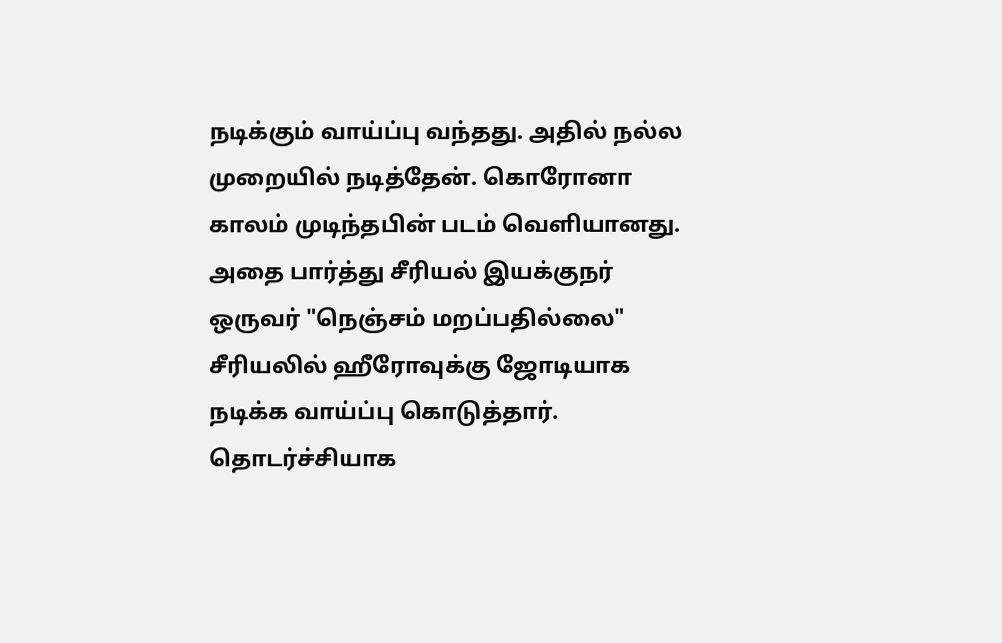நடிக்கும் வாய்ப்பு வந்தது. அதில் நல்ல முறையில் நடித்தேன். கொரோனா காலம் முடிந்தபின் படம் வெளியானது. அதை பார்த்து சீரியல் இயக்குநர் ஒருவர் "நெஞ்சம் மறப்பதில்லை" சீரியலில் ஹீரோவுக்கு ஜோடியாக நடிக்க வாய்ப்பு கொடுத்தார். தொடர்ச்சியாக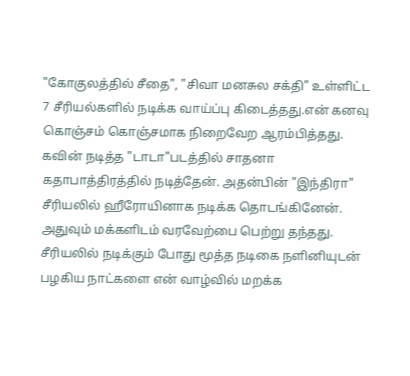"கோகுலத்தில் சீதை", "சிவா மனசுல சக்தி" உள்ளிட்ட 7 சீரியல்களில் நடிக்க வாய்ப்பு கிடைத்தது.என் கனவு கொஞ்சம் கொஞ்சமாக நிறைவேற ஆரம்பித்தது. கவின் நடித்த "டாடா"படத்தில் சாதனா கதாபாத்திரத்தில் நடித்தேன். அதன்பின் "இந்திரா" சீரியலில் ஹீரோயினாக நடிக்க தொடங்கினேன். அதுவும் மக்களிடம் வரவேற்பை பெற்று தந்தது. சீரியலில் நடிக்கும் போது மூத்த நடிகை நளினியுடன் பழகிய நாட்களை என் வாழ்வில் மறக்க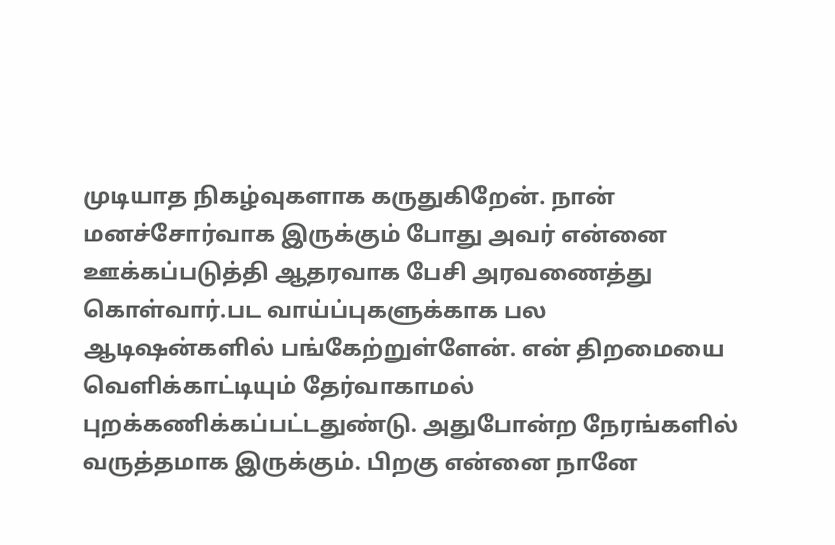முடியாத நிகழ்வுகளாக கருதுகிறேன். நான் மனச்சோர்வாக இருக்கும் போது அவர் என்னை ஊக்கப்படுத்தி ஆதரவாக பேசி அரவணைத்து கொள்வார்.பட வாய்ப்புகளுக்காக பல ஆடிஷன்களில் பங்கேற்றுள்ளேன். என் திறமையை வெளிக்காட்டியும் தேர்வாகாமல் புறக்கணிக்கப்பட்டதுண்டு. அதுபோன்ற நேரங்களில் வருத்தமாக இருக்கும். பிறகு என்னை நானே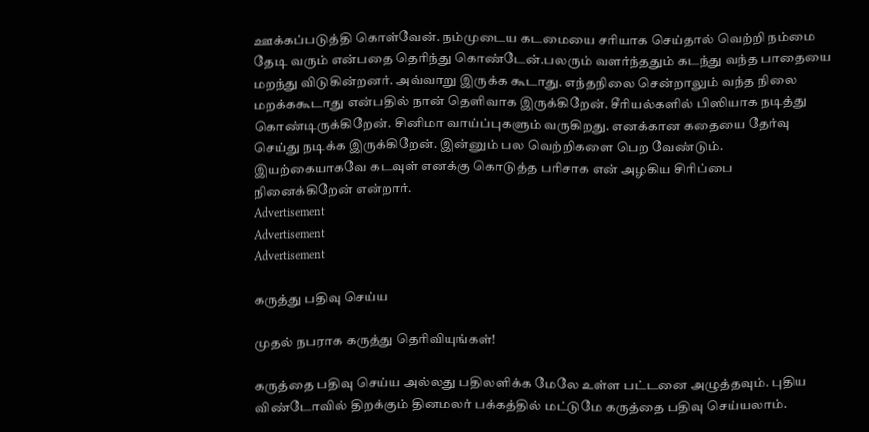ஊக்கப்படுத்தி கொள்வேன். நம்முடைய கடமையை சரியாக செய்தால் வெற்றி நம்மை தேடி வரும் என்பதை தெரிந்து கொண்டேன்.பலரும் வளர்ந்ததும் கடந்து வந்த பாதையை மறந்து விடுகின்றனர். அவ்வாறு இருக்க கூடாது. எந்தநிலை சென்றாலும் வந்த நிலை மறக்ககூடாது என்பதில் நான் தெளிவாக இருக்கிறேன். சீரியல்களில் பிஸியாக நடித்து கொண்டிருக்கிறேன். சினிமா வாய்ப்புகளும் வருகிறது. எனக்கான கதையை தேர்வு செய்து நடிக்க இருக்கிறேன். இன்னும் பல வெற்றிகளை பெற வேண்டும். இயற்கையாகவே கடவுள் எனக்கு கொடுத்த பரிசாக என் அழகிய சிரிப்பை நினைக்கிறேன் என்றார்.
Advertisement
Advertisement
Advertisement

கருத்து பதிவு செய்ய

முதல் நபராக கருத்து தெரிவியுங்கள்!

கருத்தை பதிவு செய்ய அல்லது பதிலளிக்க மேலே உள்ள பட்டனை அழுத்தவும். புதிய விண்டோவில் திறக்கும் தினமலர் பக்கத்தில் மட்டுமே கருத்தை பதிவு செய்யலாம்.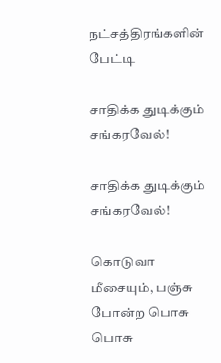நட்சத்திரங்களின் பேட்டி

சாதிக்க துடிக்கும் சங்கரவேல்!

சாதிக்க துடிக்கும் சங்கரவேல்!

கொடுவா மீசையும், பஞ்சு போன்ற பொசு பொசு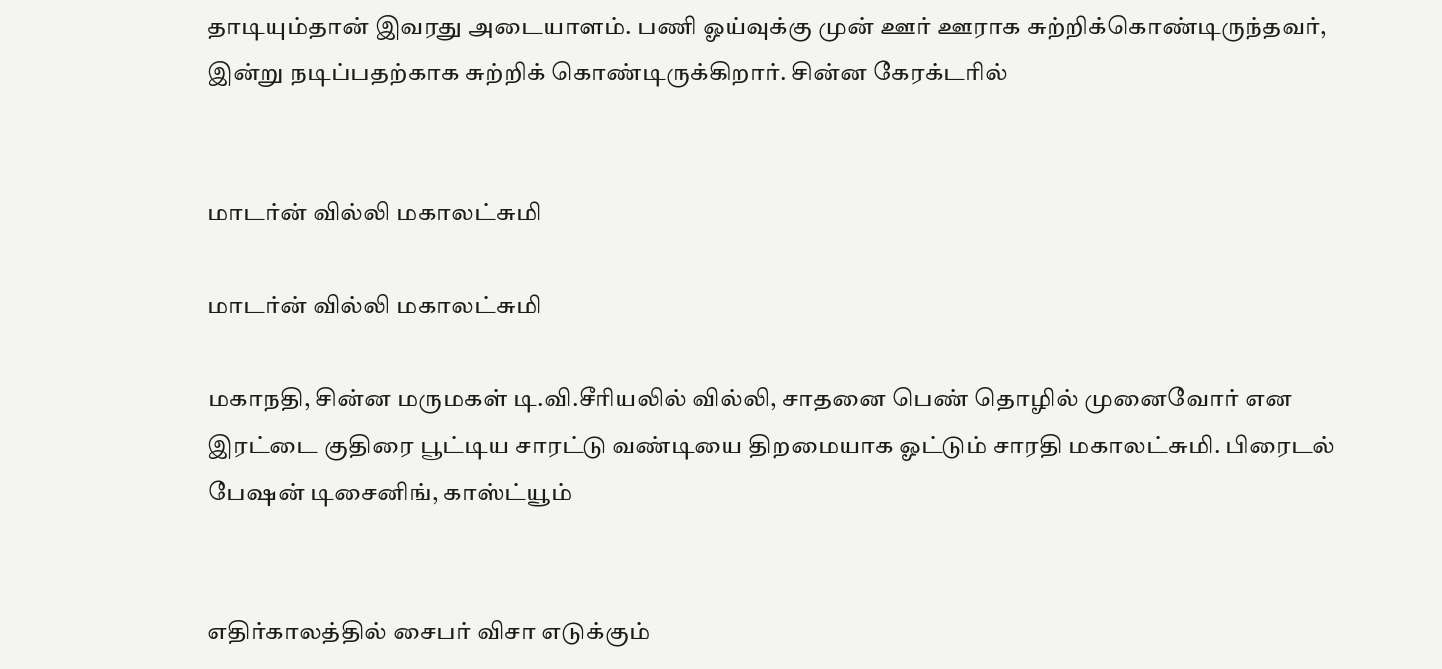தாடியும்தான் இவரது அடையாளம். பணி ஓய்வுக்கு முன் ஊர் ஊராக சுற்றிக்கொண்டிருந்தவர், இன்று நடிப்பதற்காக சுற்றிக் கொண்டிருக்கிறார். சின்ன கேரக்டரில்


மாடர்ன் வில்லி மகாலட்சுமி

மாடர்ன் வில்லி மகாலட்சுமி

மகாநதி, சின்ன மருமகள் டி.வி.சீரியலில் வில்லி, சாதனை பெண் தொழில் முனைவோர் என இரட்டை குதிரை பூட்டிய சாரட்டு வண்டியை திறமையாக ஓட்டும் சாரதி மகாலட்சுமி. பிரைடல் பேஷன் டிசைனிங், காஸ்ட்யூம்


எதிர்காலத்தில் சைபர் விசா எடுக்கும்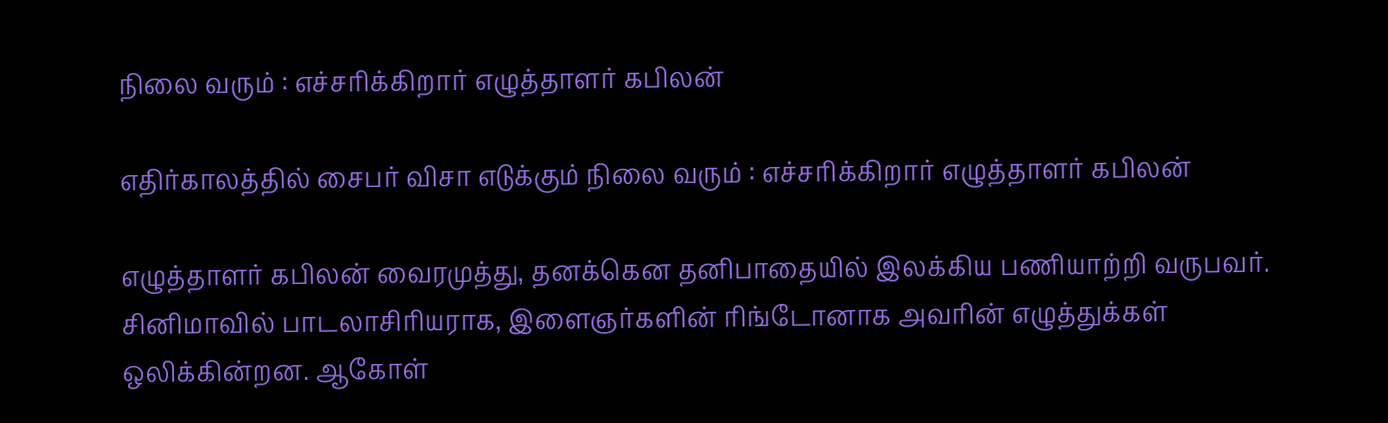நிலை வரும் : எச்சரிக்கிறார் எழுத்தாளர் கபிலன்

எதிர்காலத்தில் சைபர் விசா எடுக்கும் நிலை வரும் : எச்சரிக்கிறார் எழுத்தாளர் கபிலன்

எழுத்தாளர் கபிலன் வைரமுத்து, தனக்கென தனிபாதையில் இலக்கிய பணியாற்றி வருபவர். சினிமாவில் பாடலாசிரியராக, இளைஞர்களின் ரிங்டோனாக அவரின் எழுத்துக்கள் ஒலிக்கின்றன. ஆகோள்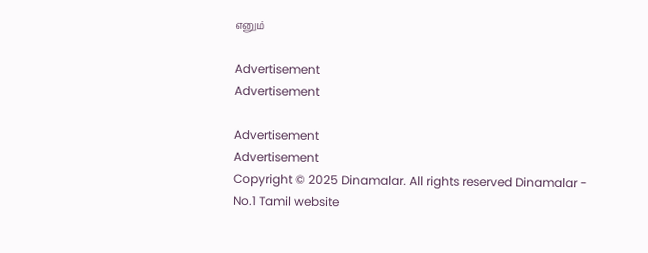எனும்

Advertisement
Advertisement

Advertisement
Advertisement
Copyright © 2025 Dinamalar. All rights reserved Dinamalar - No.1 Tamil website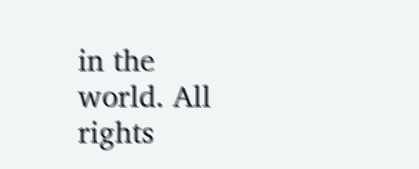in the world. All rights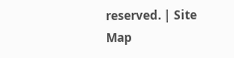reserved. | Site Map